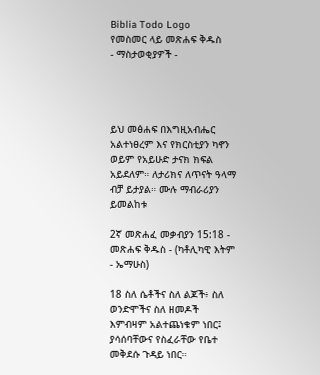Biblia Todo Logo
የመስመር ላይ መጽሐፍ ቅዱስ
- ማስታወቂያዎች -




ይህ መፅሐፍ በእግዚአብሔር አልተነፀረም እና የክርስቲያን ካኖን ወይም የአይሁድ ታናክ ክፍል አይደለም። ለታሪክና ለጥናት ዓላማ ብቻ ይታያል። ሙሉ ማብራሪያን ይመልከቱ

2ኛ መጽሐፈ መቃብያን 15:18 - መጽሐፍ ቅዱስ - (ካቶሊካዊ እትም - ኤማሁስ)

18 ስለ ሴቶችና ስለ ልጆች፥ ስለ ወንድሞችና ስለ ዘመዶች እምብዛም አልተጨነቁም ነበር፤ ያሳሰባቸውና የስፈራቸው የቤተ መቅደሱ ጉዳይ ነበር።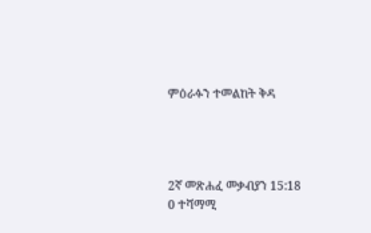ምዕራፉን ተመልከት ቅዳ




2ኛ መጽሐፈ መቃብያን 15:18
0 ተሻማሚ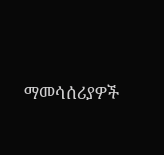ማመሳሰሪያዎች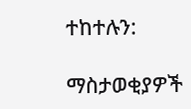ተከተሉን:

ማስታወቂያዎች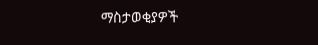ማስታወቂያዎች